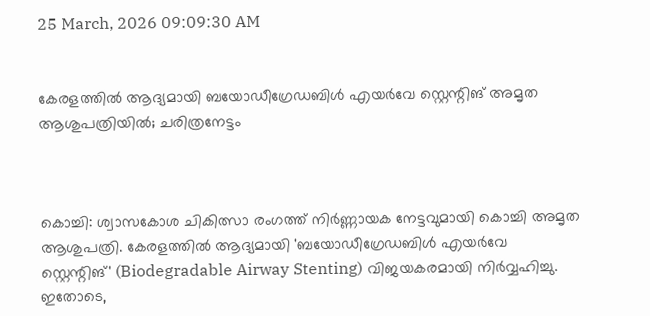25 March, 2026 09:09:30 AM


കേരളത്തിൽ ആദ്യമായി ബയോഡീഗ്രേഡബിൾ എയർവേ സ്റ്റെന്റിങ് അമൃത ആശുപത്രിയിൽ; ചരിത്രനേട്ടം



കൊച്ചി: ശ്വാസകോശ ചികിത്സാ രംഗത്ത് നിർണ്ണായക നേട്ടവുമായി കൊച്ചി അമൃത ആശുപത്രി. കേരളത്തിൽ ആദ്യമായി 'ബയോഡീഗ്രേഡബിൾ എയർവേ സ്റ്റെന്റിങ്' (Biodegradable Airway Stenting) വിജയകരമായി നിർവ്വഹിച്ചു. ഇതോടെ,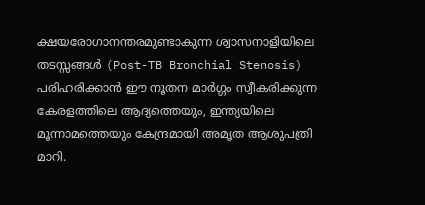ക്ഷയരോഗാനന്തരമുണ്ടാകുന്ന ശ്വാസനാളിയിലെ തടസ്സങ്ങൾ (Post-TB Bronchial Stenosis) പരിഹരിക്കാൻ ഈ നൂതന മാർഗ്ഗം സ്വീകരിക്കുന്ന കേരളത്തിലെ ആദ്യത്തെയും, ഇന്ത്യയിലെ മൂന്നാമത്തെയും കേന്ദ്രമായി അമൃത ആശുപത്രി മാറി.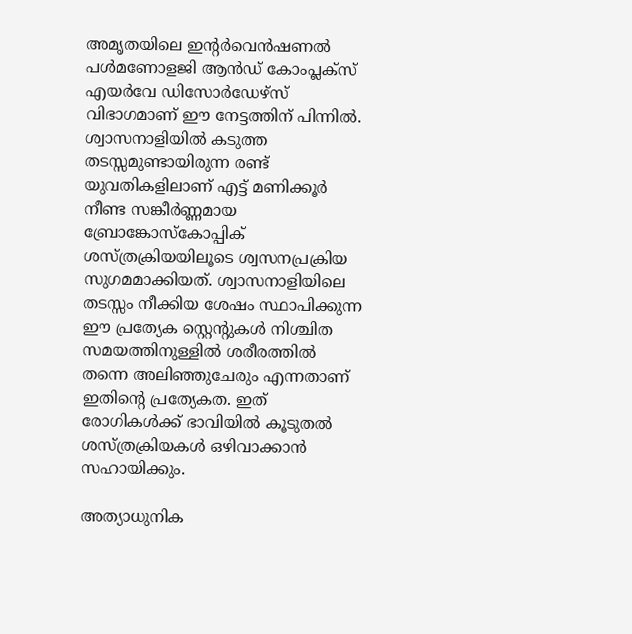അമൃതയിലെ ഇന്റർവെൻഷണൽ പൾമണോളജി ആൻഡ് കോംപ്ലക്സ് എയർവേ ഡിസോർഡേഴ്സ് വിഭാഗമാണ് ഈ നേട്ടത്തിന് പിന്നിൽ. ശ്വാസനാളിയിൽ കടുത്ത തടസ്സമുണ്ടായിരുന്ന രണ്ട് യുവതികളിലാണ് എട്ട് മണിക്കൂർ നീണ്ട സങ്കീർണ്ണമായ ബ്രോങ്കോസ്കോപ്പിക് ശസ്ത്രക്രിയയിലൂടെ ശ്വസനപ്രക്രിയ സുഗമമാക്കിയത്. ശ്വാസനാളിയിലെ തടസ്സം നീക്കിയ ശേഷം സ്ഥാപിക്കുന്ന ഈ പ്രത്യേക സ്റ്റെന്റുകൾ നിശ്ചിത സമയത്തിനുള്ളിൽ ശരീരത്തിൽ തന്നെ അലിഞ്ഞുചേരും എന്നതാണ് ഇതിന്റെ പ്രത്യേകത. ഇത് രോഗികൾക്ക് ഭാവിയിൽ കൂടുതൽ ശസ്ത്രക്രിയകൾ ഒഴിവാക്കാൻ സഹായിക്കും.

അത്യാധുനിക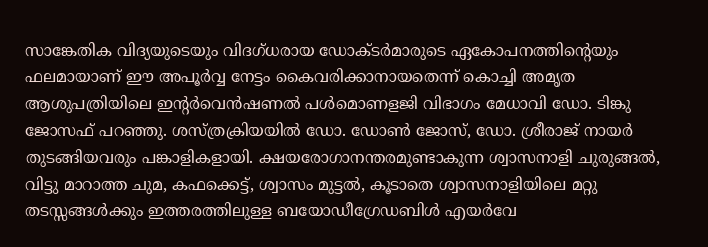സാങ്കേതിക വിദ്യയുടെയും വിദഗ്ധരായ ഡോക്ടർമാരുടെ ഏകോപനത്തിന്റെയും ഫലമായാണ് ഈ അപൂർവ്വ നേട്ടം കൈവരിക്കാനായതെന്ന് കൊച്ചി അമൃത ആശുപത്രിയിലെ ഇന്റർവെൻഷണൽ പൾമൊണളജി വിഭാഗം മേധാവി ഡോ. ടിങ്കു ജോസഫ് പറഞ്ഞു. ശസ്ത്രക്രിയയിൽ ഡോ. ഡോൺ ജോസ്, ഡോ. ശ്രീരാജ് നായർ തുടങ്ങിയവരും പങ്കാളികളായി. ക്ഷയരോഗാനന്തരമുണ്ടാകുന്ന ശ്വാസനാളി ചുരുങ്ങൽ, വിട്ടു മാറാത്ത ചുമ, കഫക്കെട്ട്, ശ്വാസം മുട്ടൽ, കൂടാതെ ശ്വാസനാളിയിലെ മറ്റു തടസ്സങ്ങൾക്കും ഇത്തരത്തിലുള്ള ബയോഡീഗ്രേഡബിൾ എയർവേ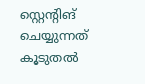സ്റ്റെന്റിങ് ചെയ്യുന്നത് കൂടുതൽ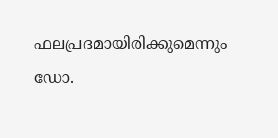ഫലപ്രദമായിരിക്കുമെന്നും ഡോ.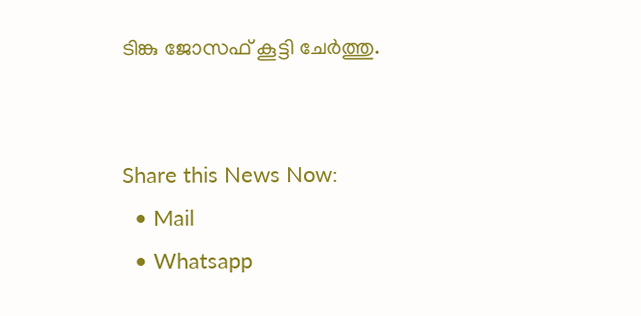ടിങ്കു ജോസഫ് കൂട്ടി ചേർത്തു.


Share this News Now:
  • Mail
  • Whatsapp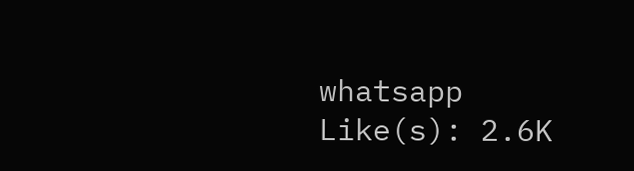whatsapp
Like(s): 2.6K